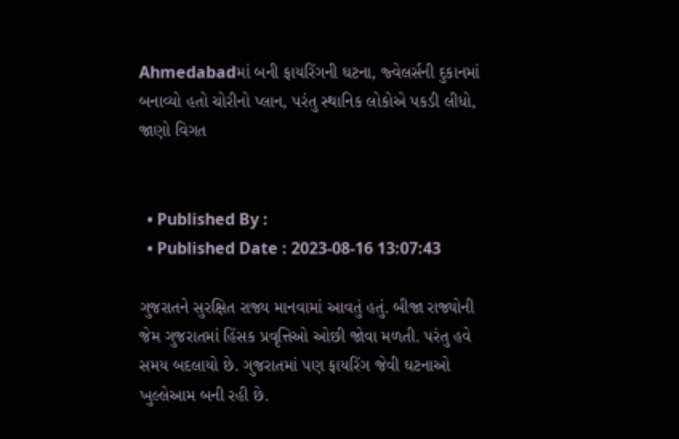Ahmedabadમાં બની ફાયરિંગની ઘટના, જ્વેલર્સની દુકાનમાં બનાવ્યો હતો ચોરીનો પ્લાન, પરંતુ સ્થાનિક લોકોએ પકડી લીધો, જાણો વિગત


  • Published By :
  • Published Date : 2023-08-16 13:07:43

ગુજરાતને સુરક્ષિત રાજ્ય માનવામાં આવતું હતું. બીજા રાજ્યોની જેમ ગુજરાતમાં હિંસક પ્રવૃત્તિઓ ઓછી જોવા મળતી. પરંતુ હવે સમય બદલાયો છે. ગુજરાતમાં પણ ફાયરિંગ જેવી ઘટનાઓ ખુલ્લેઆમ બની રહી છે.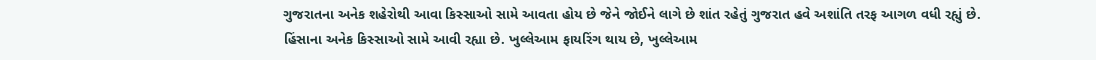ગુજરાતના અનેક શહેરોથી આવા કિસ્સાઓ સામે આવતા હોય છે જેને જોઈને લાગે છે શાંત રહેતું ગુજરાત હવે અશાંતિ તરફ આગળ વધી રહ્યું છે. હિંસાના અનેક કિસ્સાઓ સામે આવી રહ્યા છે. ખુલ્લેઆમ ફાયરિંગ થાય છે, ખુલ્લેઆમ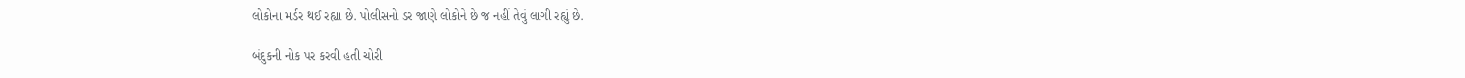લોકોના મર્ડર થઈ રહ્યા છે. પોલીસનો ડર જાણે લોકોને છે જ નહીં તેવું લાગી રહ્યું છે.

બંદુકની નોક પર કરવી હતી ચોરી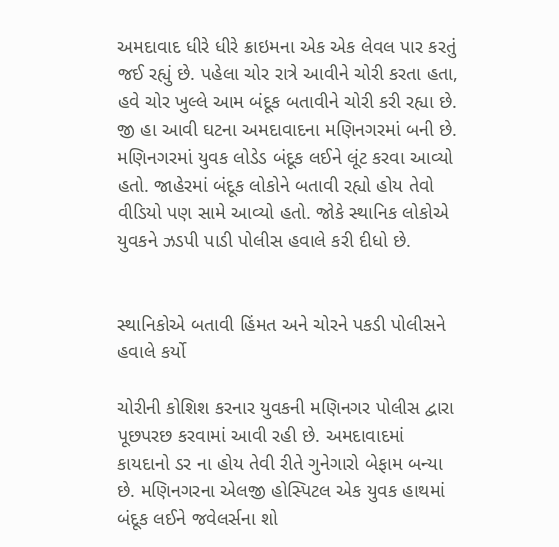અમદાવાદ ધીરે ધીરે ક્રાઇમના એક એક લેવલ પાર કરતું જઈ રહ્યું છે. પહેલા ચોર રાત્રે આવીને ચોરી કરતા હતા, હવે ચોર ખુલ્લે આમ બંદૂક બતાવીને ચોરી કરી રહ્યા છે. જી હા આવી ઘટના અમદાવાદના મણિનગરમાં બની છે. મણિનગરમાં યુવક લોડેડ બંદૂક લઈને લૂંટ કરવા આવ્યો હતો. જાહેરમાં બંદૂક લોકોને બતાવી રહ્યો હોય તેવો વીડિયો પણ સામે આવ્યો હતો. જોકે સ્થાનિક લોકોએ યુવકને ઝડપી પાડી પોલીસ હવાલે કરી દીધો છે.


સ્થાનિકોએ બતાવી હિંમત અને ચોરને પકડી પોલીસને હવાલે કર્યો

ચોરીની કોશિશ કરનાર યુવકની મણિનગર પોલીસ દ્વારા પૂછપરછ કરવામાં આવી રહી છે. અમદાવાદમાં કાયદાનો ડર ના હોય તેવી રીતે ગુનેગારો બેફામ બન્યા છે. મણિનગરના એલજી હોસ્પિટલ એક યુવક હાથમાં બંદૂક લઈને જવેલર્સના શો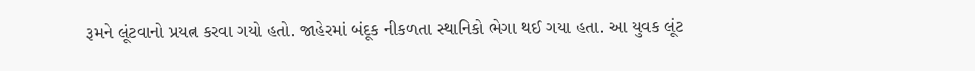રૂમને લૂંટવાનો પ્રયત્ન કરવા ગયો હતો. જાહેરમાં બંદૂક નીકળતા સ્થાનિકો ભેગા થઈ ગયા હતા. આ યુવક લૂંટ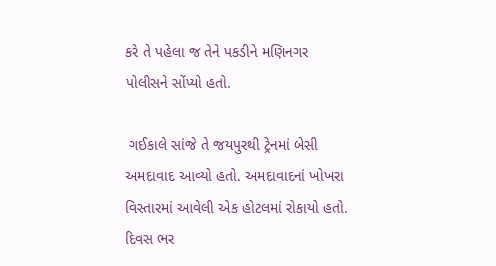કરે તે પહેલા જ તેને પકડીને મણિનગર પોલીસને સોંપ્યો હતો.

 ગઈકાલે સાંજે તે જયપુરથી ટ્રેનમાં બેસી અમદાવાદ આવ્યો હતો. અમદાવાદનાં ખોખરા વિસ્તારમાં આવેલી એક હોટલમાં રોકાયો હતો. દિવસ ભર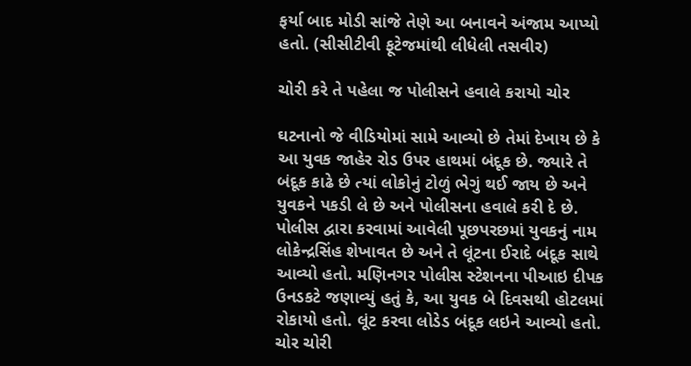ફર્યા બાદ મોડી સાંજે તેણે આ બનાવને અંજામ આપ્યો હતો. (સીસીટીવી ફૂટેજમાંથી લીધેલી તસવીર)

ચોરી કરે તે પહેલા જ પોલીસને હવાલે કરાયો ચોર

ઘટનાનો જે વીડિયોમાં સામે આવ્યો છે તેમાં દેખાય છે કે આ યુવક જાહેર રોડ ઉપર હાથમાં બંદૂક છે. જ્યારે તે બંદૂક કાઢે છે ત્યાં લોકોનું ટોળું ભેગું થઈ જાય છે અને યુવકને પકડી લે છે અને પોલીસના હવાલે કરી દે છે. પોલીસ દ્વારા કરવામાં આવેલી પૂછપરછમાં યુવકનું નામ લોકેન્દ્રસિંહ શેખાવત છે અને તે લૂંટના ઈરાદે બંદૂક સાથે આવ્યો હતો. મણિનગર પોલીસ સ્ટેશનના પીઆઇ દીપક ઉનડકટે જણાવ્યું હતું કે, આ યુવક બે દિવસથી હોટલમાં રોકાયો હતો. લૂંટ કરવા લોડેડ બંદૂક લઇને આવ્યો હતો. ચોર ચોરી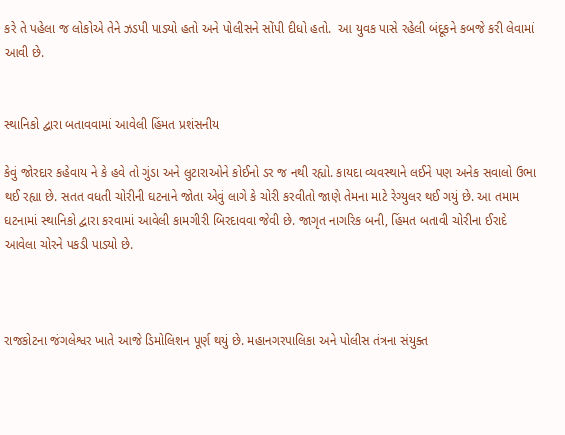કરે તે પહેલા જ લોકોએ તેને ઝડપી પાડ્યો હતો અને પોલીસને સોંપી દીધો હતો.  આ યુવક પાસે રહેલી બંદૂકને કબજે કરી લેવામાં આવી છે.


સ્થાનિકો દ્વારા બતાવવામાં આવેલી હિંમત પ્રશંસનીય

કેવું જોરદાર કહેવાય ને કે હવે તો ગુંડા અને લુટારાઓને કોઈનો ડર જ નથી રહ્યો. કાયદા વ્યવસ્થાને લઈને પણ અનેક સવાલો ઉભા થઈ રહ્યા છે. સતત વધતી ચોરીની ઘટનાને જોતા એવું લાગે કે ચોરી કરવીતો જાણે તેમના માટે રેગ્યુલર થઈ ગયું છે. આ તમામ ઘટનામાં સ્થાનિકો દ્વારા કરવામાં આવેલી કામગીરી બિરદાવવા જેવી છે. જાગૃત નાગરિક બની, હિંમત બતાવી ચોરીના ઈરાદે આવેલા ચોરને પકડી પાડ્યો છે.



રાજકોટના જંગલેશ્વર ખાતે આજે ડિમોલિશન પૂર્ણ થયું છે. મહાનગરપાલિકા અને પોલીસ તંત્રના સંયુક્ત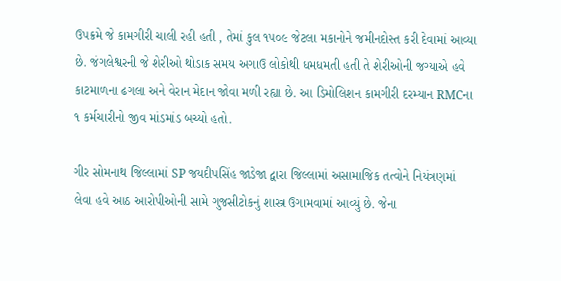ઉપક્રમે જે કામગીરી ચાલી રહી હતી , તેમાં કુલ ૧૫૦૯ જેટલા મકાનોને જમીનદોસ્ત કરી દેવામાં આવ્યા છે. જંગલેશ્વરની જે શેરીઓ થોડાક સમય અગાઉ લોકોથી ધમધમતી હતી તે શેરીઓની જગ્યાએ હવે કાટમાળના ઢગલા અને વેરાન મેદાન જોવા મળી રહ્યા છે. આ ડિમોલિશન કામગીરી દરમ્યાન RMCના ૧ કર્મચારીનો જીવ માંડમાંડ બચ્યો હતો.

ગીર સોમનાથ જિલ્લામાં SP જયદીપસિંહ જાડેજા દ્વારા જિલ્લામાં અસામાજિક તત્વોને નિયંત્રણમાં લેવા હવે આઠ આરોપીઓની સામે ગુજસીટોકનું શાસ્ત્ર ઉગામવામાં આવ્યું છે. જેના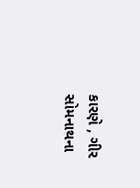કારણે , ગીર સોમનાથના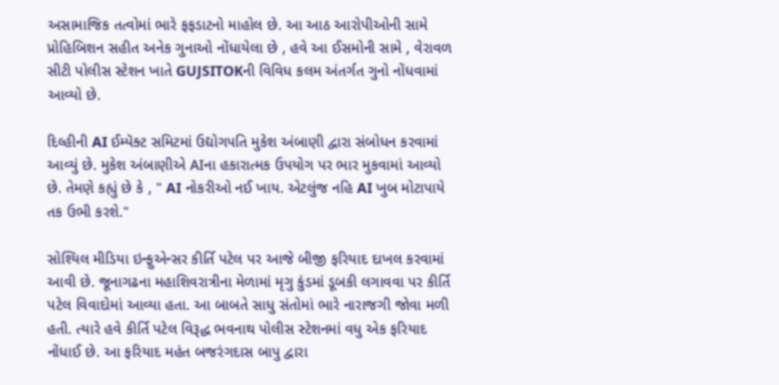અસામાજિક તત્વોમાં ભારે ફફડાટનો માહોલ છે. આ આઠ આરોપીઓની સામે પ્રોહિબિશન સહીત અનેક ગુનાઓ નોંધાયેલા છે , હવે આ ઈસમોની સામે , વેરાવળ સીટી પોલીસ સ્ટેશન ખાતે GUJSITOKની વિવિધ કલમ અંતર્ગત ગુનો નોંધવામાં આવ્યો છે.

દિલ્હીની AI ઈમ્પૅક્ટ સમિટમાં ઉદ્યોગપતિ મુકેશ અંબાણી દ્વારા સંબોધન કરવામાં આવ્યું છે. મુકેશ અંબાણીએ AIના હકારાત્મક ઉપયોગ પર ભાર મુકવામાં આવ્યો છે. તેમણે કહ્યું છે કે , " AI નોકરીઓ નઈ ખાય. એટલુંજ નહિ AI ખુબ મોટાપાયે તક ઉભી કરશે."

સોશ્યિલ મીડિયા ઇન્ફુએન્સર કીર્તિ પટેલ પર આજે બીજી ફરિયાદ દાખલ કરવામાં આવી છે. જૂનાગઢના મહાશિવરાત્રીના મેળામાં મૃગુ કુંડમાં ડૂબકી લગાવવા પર કીર્તિ પટેલ વિવાદોમાં આવ્યા હતા. આ બાબતે સાધુ સંતોમાં ભારે નારાજગી જોવા મળી હતી. ત્યારે હવે કીર્તિ પટેલ વિરૂદ્ધ ભવનાથ પોલીસ સ્ટેશનમાં વધુ એક ફરિયાદ નોંધાઈ છે. આ ફરિયાદ મહંત બજરંગદાસ બાપુ દ્વારા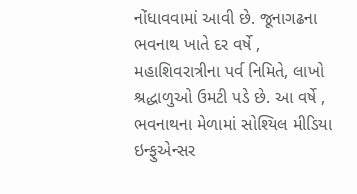નોંધાવવામાં આવી છે. જૂનાગઢના ભવનાથ ખાતે દર વર્ષે , મહાશિવરાત્રીના પર્વ નિમિતે, લાખો શ્રદ્ધાળુઓ ઉમટી પડે છે. આ વર્ષે , ભવનાથના મેળામાં સોશ્યિલ મીડિયા ઇન્ફુએન્સર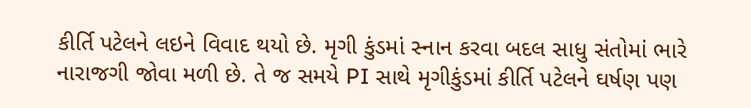કીર્તિ પટેલને લઇને વિવાદ થયો છે. મૃગી કુંડમાં સ્નાન કરવા બદલ સાધુ સંતોમાં ભારે નારાજગી જોવા મળી છે. તે જ સમયે PI સાથે મૃગીકુંડમાં કીર્તિ પટેલને ઘર્ષણ પણ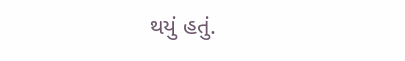થયું હતું.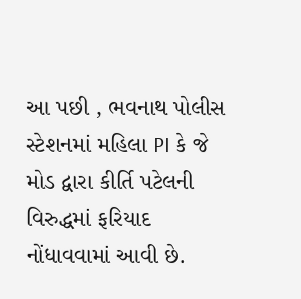આ પછી , ભવનાથ પોલીસ સ્ટેશનમાં મહિલા PI કે જે મોડ દ્વારા કીર્તિ પટેલની વિરુદ્ધમાં ફરિયાદ નોંધાવવામાં આવી છે.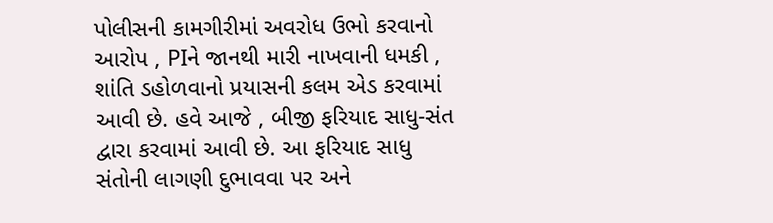પોલીસની કામગીરીમાં અવરોધ ઉભો કરવાનો આરોપ , PIને જાનથી મારી નાખવાની ધમકી , શાંતિ ડહોળવાનો પ્રયાસની કલમ એડ કરવામાં આવી છે. હવે આજે , બીજી ફરિયાદ સાધુ-સંત દ્વારા કરવામાં આવી છે. આ ફરિયાદ સાધુ સંતોની લાગણી દુભાવવા પર અને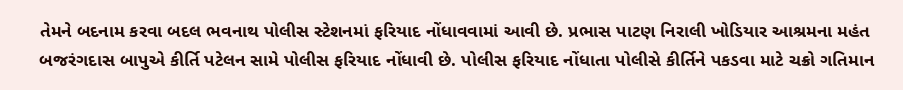તેમને બદનામ કરવા બદલ ભવનાથ પોલીસ સ્ટેશનમાં ફરિયાદ નોંધાવવામાં આવી છે. પ્રભાસ પાટણ નિરાલી ખોડિયાર આશ્રમના મહંત બજરંગદાસ બાપુએ કીર્તિ પટેલન સામે પોલીસ ફરિયાદ નોંધાવી છે. પોલીસ ફરિયાદ નોંધાતા પોલીસે કીર્તિને પકડવા માટે ચક્રો ગતિમાન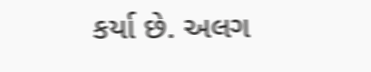કર્યા છે. અલગ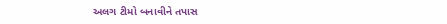અલગ ટીમો બનાવીને તપાસ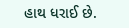હાથ ધરાઈ છે.